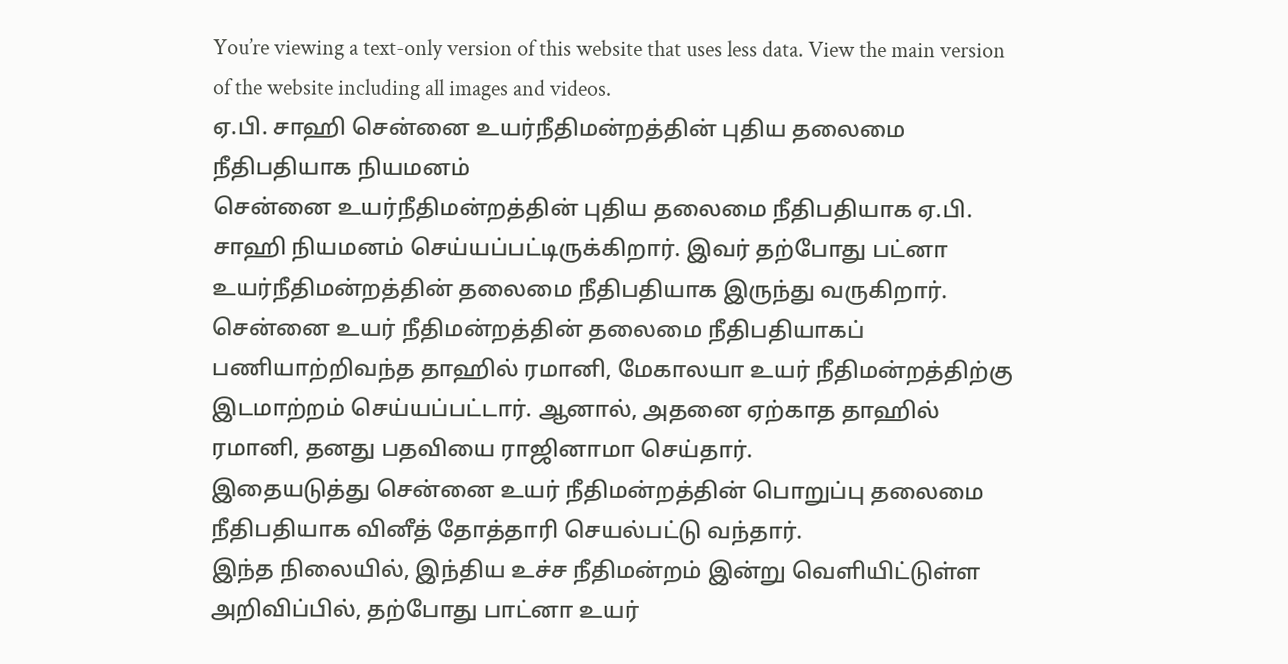You’re viewing a text-only version of this website that uses less data. View the main version of the website including all images and videos.
ஏ.பி. சாஹி சென்னை உயர்நீதிமன்றத்தின் புதிய தலைமை நீதிபதியாக நியமனம்
சென்னை உயர்நீதிமன்றத்தின் புதிய தலைமை நீதிபதியாக ஏ.பி. சாஹி நியமனம் செய்யப்பட்டிருக்கிறார். இவர் தற்போது பட்னா உயர்நீதிமன்றத்தின் தலைமை நீதிபதியாக இருந்து வருகிறார்.
சென்னை உயர் நீதிமன்றத்தின் தலைமை நீதிபதியாகப் பணியாற்றிவந்த தாஹில் ரமானி, மேகாலயா உயர் நீதிமன்றத்திற்கு இடமாற்றம் செய்யப்பட்டார். ஆனால், அதனை ஏற்காத தாஹில் ரமானி, தனது பதவியை ராஜினாமா செய்தார்.
இதையடுத்து சென்னை உயர் நீதிமன்றத்தின் பொறுப்பு தலைமை நீதிபதியாக வினீத் தோத்தாரி செயல்பட்டு வந்தார்.
இந்த நிலையில், இந்திய உச்ச நீதிமன்றம் இன்று வெளியிட்டுள்ள அறிவிப்பில், தற்போது பாட்னா உயர்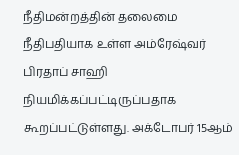நீதிமன்றத்தின் தலைமை நீதிபதியாக உள்ள அம்ரேஷ்வர் பிரதாப் சாஹி நியமிக்கப்பட்டிருப்பதாக கூறப்பட்டுள்ளது. அக்டோபர் 15ஆம்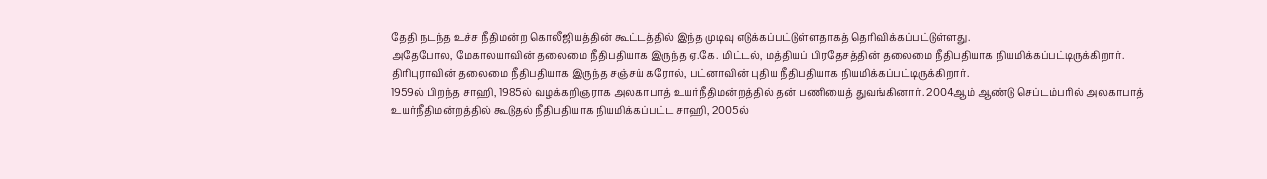தேதி நடந்த உச்ச நீதிமன்ற கொலீஜியத்தின் கூட்டத்தில் இந்த முடிவு எடுக்கப்பட்டுள்ளதாகத் தெரிவிக்கப்பட்டுள்ளது.
அதேபோல, மேகாலயாவின் தலைமை நீதிபதியாக இருந்த ஏ.கே. மிட்டல், மத்தியப் பிரதேசத்தின் தலைமை நீதிபதியாக நியமிக்கப்பட்டிருக்கிறார். திரிபுராவின் தலைமை நீதிபதியாக இருந்த சஞ்சய் கரோல், பட்னாவின் புதிய நீதிபதியாக நியமிக்கப்பட்டிருக்கிறார்.
1959ல் பிறந்த சாஹி, 1985ல் வழக்கறிஞராக அலகாபாத் உயர்நீதிமன்றத்தில் தன் பணியைத் துவங்கினார். 2004ஆம் ஆண்டு செப்டம்பரில் அலகாபாத் உயர்நீதிமன்றத்தில் கூடுதல் நீதிபதியாக நியமிக்கப்பட்ட சாஹி, 2005ல்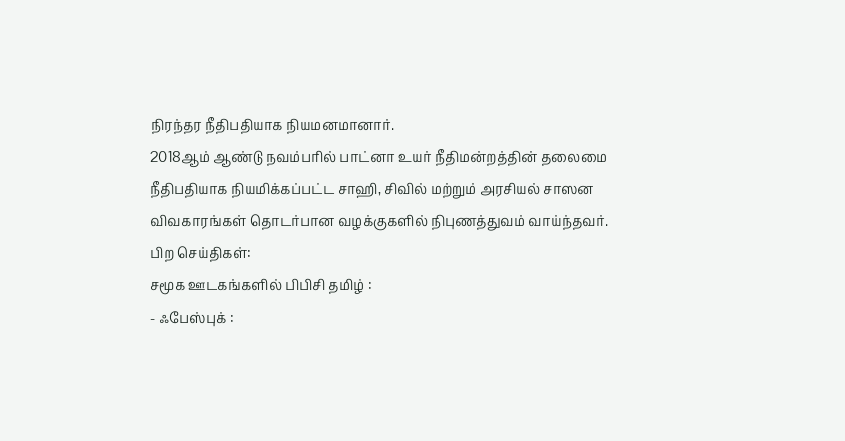நிரந்தர நீதிபதியாக நியமனமானார்.
2018ஆம் ஆண்டு நவம்பரில் பாட்னா உயர் நீதிமன்றத்தின் தலைமை நீதிபதியாக நியமிக்கப்பட்ட சாஹி, சிவில் மற்றும் அரசியல் சாஸன விவகாரங்கள் தொடர்பான வழக்குகளில் நிபுணத்துவம் வாய்ந்தவர்.
பிற செய்திகள்:
சமூக ஊடகங்களில் பிபிசி தமிழ் :
- ஃபேஸ்புக் :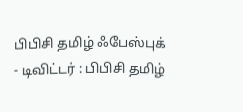பிபிசி தமிழ் ஃபேஸ்புக்
- டிவிட்டர் : பிபிசி தமிழ்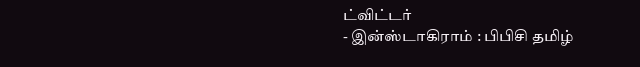ட்விட்டர்
- இன்ஸ்டாகிராம் : பிபிசி தமிழ்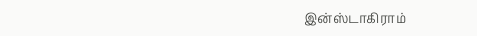இன்ஸ்டாகிராம்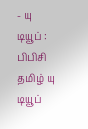- யு டியூப் : பிபிசி தமிழ் யு டியூப்